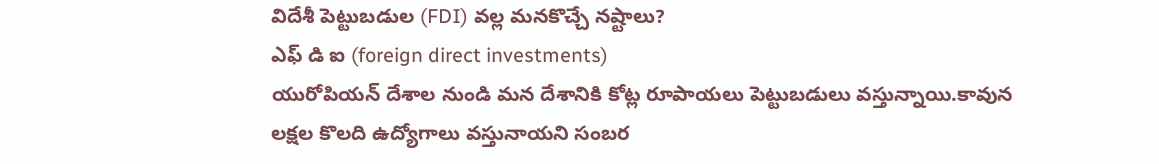విదేశీ పెట్టుబడుల (FDI) వల్ల మనకొచ్చే నష్టాలు?
ఎఫ్ డి ఐ (foreign direct investments)
యురోపియన్ దేశాల నుండి మన దేశానికి కోట్ల రూపాయలు పెట్టుబడులు వస్తున్నాయి.కావున లక్షల కొలది ఉద్యోగాలు వస్తునాయని సంబర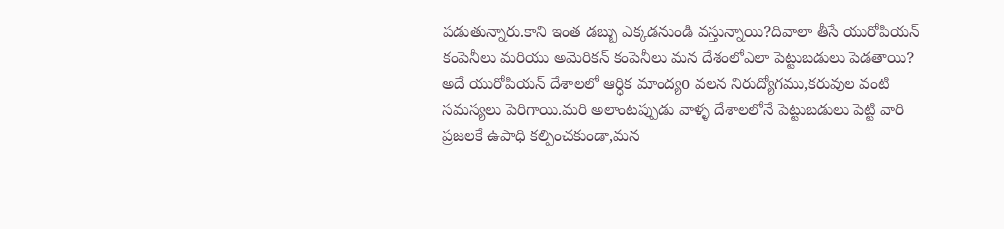పడుతున్నారు.కాని ఇంత డబ్బు ఎక్కడనుండి వస్తున్నాయి?దివాలా తీసే యురోపియన్ కంపెనీలు మరియు అమెరికన్ కంపెనీలు మన దేశంలోఎలా పెట్టుబడులు పెడతాయి? అదే యురోపియన్ దేశాలలో ఆర్ధిక మాంద్యo వలన నిరుద్యోగము,కరువుల వంటి సమస్యలు పెరిగాయి.మరి అలాంటప్పుడు వాళ్ళ దేశాలలోనే పెట్టుబడులు పెట్టి వారి ప్రజలకే ఉపాధి కల్పించకుండా,మన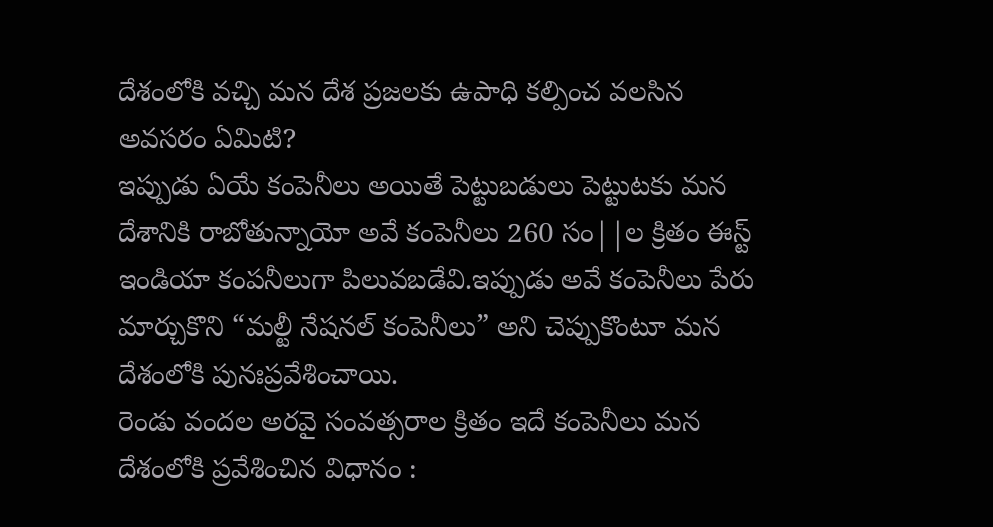దేశంలోకి వచ్చి మన దేశ ప్రజలకు ఉపాధి కల్పించ వలసిన అవసరం ఏమిటి?
ఇప్పుడు ఏయే కంపెనీలు అయితే పెట్టుబడులు పెట్టుటకు మన దేశానికి రాబోతున్నాయో అవే కంపెనీలు 260 సం||ల క్రితం ఈస్ట్ ఇండియా కంపనీలుగా పిలువబడేవి.ఇప్పుడు అవే కంపెనీలు పేరు మార్చుకొని “మల్టీ నేషనల్ కంపెనీలు” అని చెప్పుకొంటూ మన దేశంలోకి పునఃప్రవేశించాయి.
రెండు వందల అరవై సంవత్సరాల క్రితం ఇదే కంపెనీలు మన దేశంలోకి ప్రవేశించిన విధానం :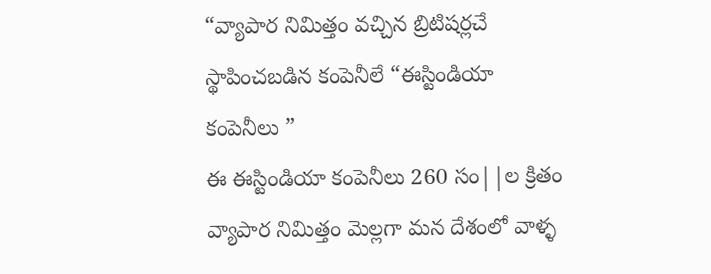“వ్యాపార నిమిత్తం వచ్చిన బ్రిటిషర్లచే స్థాపించబడిన కంపెనీలే “ఈస్టిండియా కంపెనీలు ”
ఈ ఈస్టిండియా కంపెనీలు 260 సం||ల క్రితం వ్యాపార నిమిత్తం మెల్లగా మన దేశంలో వాళ్ళ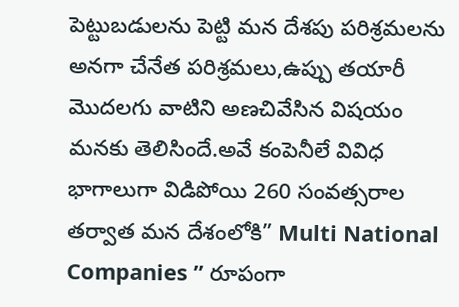పెట్టుబడులను పెట్టి మన దేశపు పరిశ్రమలను అనగా చేనేత పరిశ్రమలు,ఉప్పు తయారీ మొదలగు వాటిని అణచివేసిన విషయం మనకు తెలిసిందే.అవే కంపెనీలే వివిధ భాగాలుగా విడిపోయి 260 సంవత్సరాల తర్వాత మన దేశంలోకి” Multi National Companies ” రూపంగా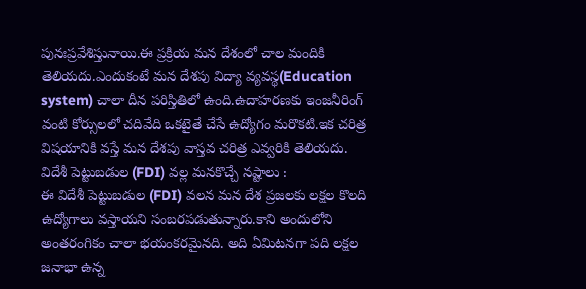పునఃప్రవేశిస్తునాయి.ఈ ప్రక్రియ మన దేశంలో చాల మందికి తెలియదు.ఎందుకంటే మన దేశపు విద్యా వ్యవస్థ(Education system) చాలా దీన పరిస్తితిలో ఉంది.ఉదాహరణకు ఇంజనీరింగ్ వంటి కోర్సులలో చదివేది ఒకటైతే చేసే ఉద్యోగం మరొకటి.ఇక చరిత్ర విషయానికి వస్తే మన దేశపు వాస్తవ చరిత్ర ఎవ్వరికి తెలియదు.
విదేశీ పెట్టుబడుల (FDI) వల్ల మనకొచ్చే నష్టాలు :
ఈ విదేశీ పెట్టుబడుల (FDI) వలన మన దేశ ప్రజలకు లక్షల కొలది ఉద్యోగాలు వస్తాయని సంబరపడుతున్నారు.కాని అందులోని అంతరంగికం చాలా భయంకరమైనది. అది ఏమిటనగా పది లక్షల జనాభా ఉన్న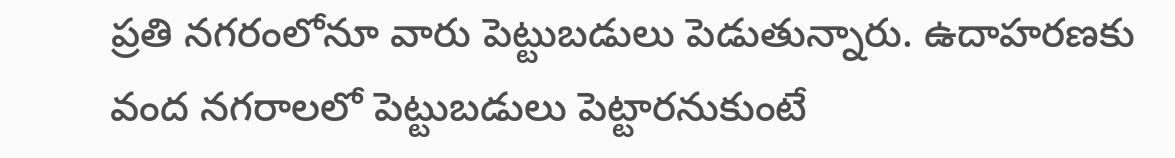ప్రతి నగరంలోనూ వారు పెట్టుబడులు పెడుతున్నారు. ఉదాహరణకు వంద నగరాలలో పెట్టుబడులు పెట్టారనుకుంటే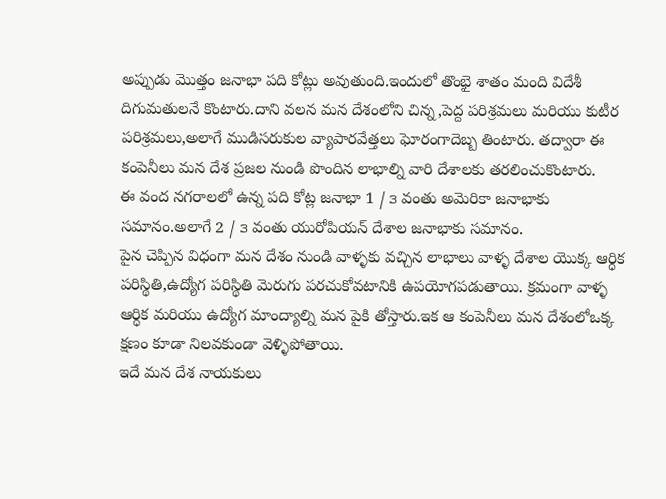అప్పుడు మొత్తం జనాభా పది కోట్లు అవుతుంది.ఇందులో తొంభై శాతం మంది విదేశీ దిగుమతులనే కొంటారు.దాని వలన మన దేశంలోని చిన్న,పెద్ద పరిశ్రమలు మరియు కుటీర పరిశ్రమలు,అలాగే ముడిసరుకుల వ్యాపారవేత్తలు ఘోరంగాదెబ్బ తింటారు. తద్వారా ఈ కంపెనీలు మన దేశ ప్రజల నుండి పొందిన లాభాల్ని వారి దేశాలకు తరలించుకొంటారు.
ఈ వంద నగరాలలో ఉన్న పది కోట్ల జనాభా 1 / ౩ వంతు అమెరికా జనాభాకు సమానం.అలాగే 2 / ౩ వంతు యురోపియన్ దేశాల జనాభాకు సమానం.
పైన చెప్పిన విధంగా మన దేశం నుండి వాళ్ళకు వచ్చిన లాభాలు వాళ్ళ దేశాల యొక్క ఆర్ధిక పరిస్థితి,ఉద్యోగ పరిస్థితి మెరుగు పరచుకోవటానికి ఉపయోగపడుతాయి. క్రమంగా వాళ్ళ ఆర్ధిక మరియు ఉద్యోగ మాంద్యాల్ని మన పైకి తోస్తారు.ఇక ఆ కంపెనీలు మన దేశంలోఒక్క క్షణం కూడా నిలవకుండా వెళ్ళిపోతాయి.
ఇదే మన దేశ నాయకులు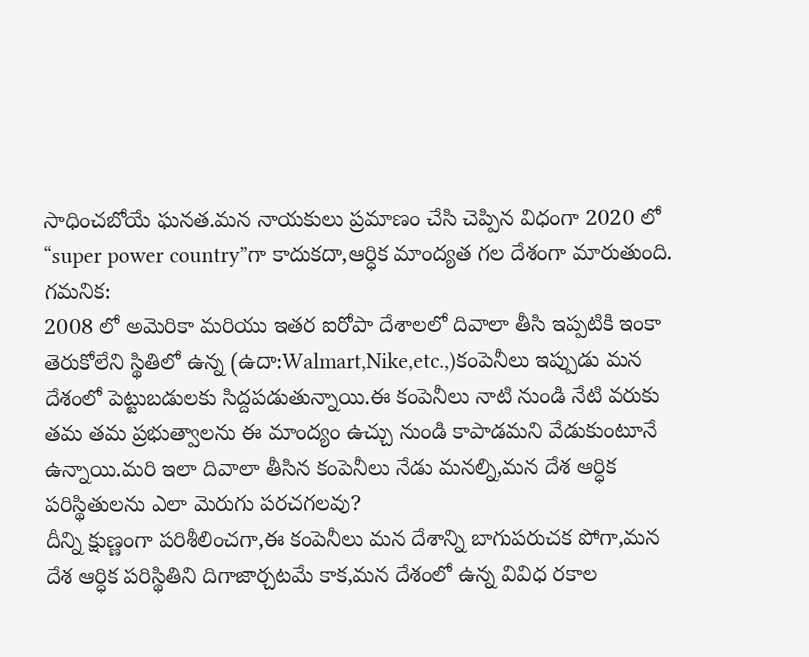సాధించబోయే ఘనత.మన నాయకులు ప్రమాణం చేసి చెప్పిన విధంగా 2020 లో “super power country”గా కాదుకదా,ఆర్ధిక మాంద్యత గల దేశంగా మారుతుంది.
గమనిక:
2008 లో అమెరికా మరియు ఇతర ఐరోపా దేశాలలో దివాలా తీసి ఇప్పటికి ఇంకా తెరుకోలేని స్థితిలో ఉన్న (ఉదా:Walmart,Nike,etc.,)కంపెనీలు ఇప్పుడు మన దేశంలో పెట్టుబడులకు సిద్దపడుతున్నాయి.ఈ కంపెనీలు నాటి నుండి నేటి వరుకు తమ తమ ప్రభుత్వాలను ఈ మాంద్యం ఉచ్చు నుండి కాపాడమని వేడుకుంటూనే ఉన్నాయి.మరి ఇలా దివాలా తీసిన కంపెనీలు నేడు మనల్ని,మన దేశ ఆర్ధిక పరిస్థితులను ఎలా మెరుగు పరచగలవు?
దీన్ని క్షుణ్ణంగా పరిశీలించగా,ఈ కంపెనీలు మన దేశాన్ని బాగుపరుచక పోగా,మన దేశ ఆర్ధిక పరిస్థితిని దిగాజార్చటమే కాక,మన దేశంలో ఉన్న వివిధ రకాల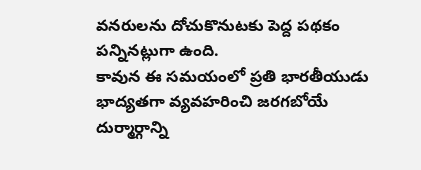వనరులను దోచుకొనుటకు పెద్ద పథకం పన్నినట్లుగా ఉంది.
కావున ఈ సమయంలో ప్రతి భారతీయుడు భాద్యతగా వ్యవహరించి జరగబోయే దుర్మార్గాన్ని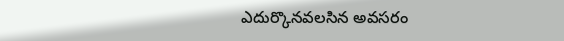ఎదుర్కొనవలసిన అవసరం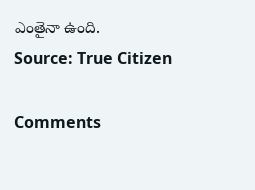ఎంతైనా ఉంది.
Source: True Citizen

Comments